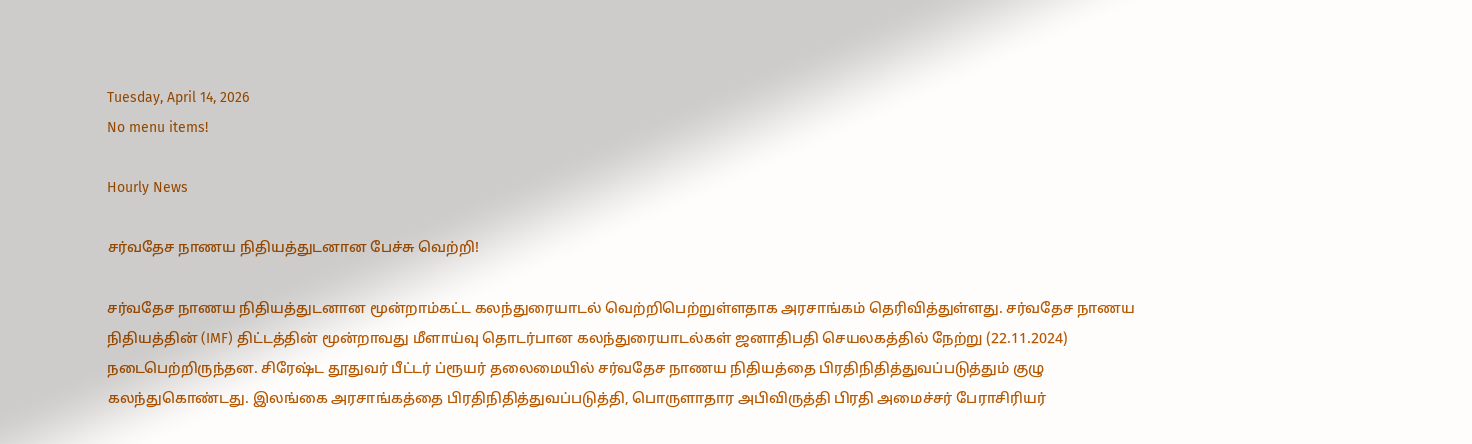Tuesday, April 14, 2026
No menu items!

Hourly News

சர்வதேச நாணய நிதியத்துடனான பேச்சு வெற்றி!

சர்வதேச நாணய நிதியத்துடனான மூன்றாம்கட்ட கலந்துரையாடல் வெற்றிபெற்றுள்ளதாக அரசாங்கம் தெரிவித்துள்ளது. சர்வதேச நாணய நிதியத்தின் (IMF) திட்டத்தின் மூன்றாவது மீளாய்வு தொடர்பான கலந்துரையாடல்கள் ஜனாதிபதி செயலகத்தில் நேற்று (22.11.2024) நடைபெற்றிருந்தன. சிரேஷ்ட தூதுவர் பீட்டர் ப்ரூயர் தலைமையில் சர்வதேச நாணய நிதியத்தை பிரதிநிதித்துவப்படுத்தும் குழு கலந்துகொண்டது. இலங்கை அரசாங்கத்தை பிரதிநிதித்துவப்படுத்தி, பொருளாதார அபிவிருத்தி பிரதி அமைச்சர் பேராசிரியர்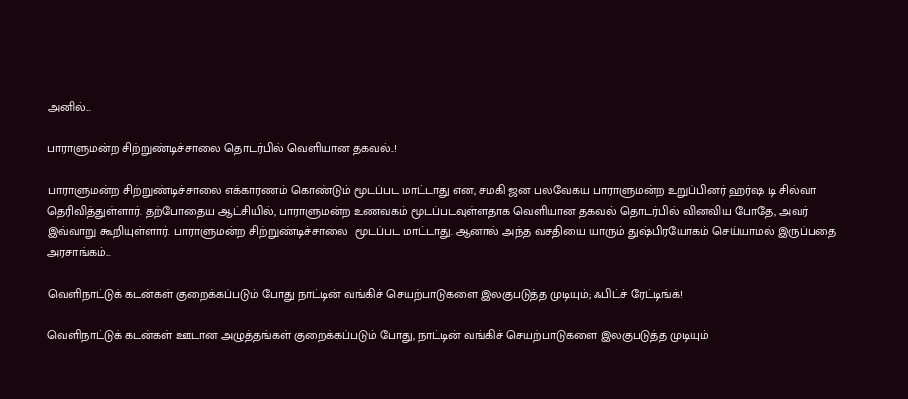அனில்...

பாராளுமன்ற சிற்றுண்டிச்சாலை தொடர்பில் வெளியான தகவல்..!

பாராளுமன்ற சிற்றுண்டிச்சாலை எக்காரணம் கொண்டும் மூடப்பட மாட்டாது என, சமகி ஜன பலவேகய பாராளுமன்ற உறுப்பினர் ஹர்ஷ டி சில்வா தெரிவித்துள்ளார். தற்போதைய ஆட்சியில், பாராளுமன்ற உணவகம் மூடப்படவுள்ளதாக வெளியான தகவல் தொடர்பில் வினவிய போதே, அவர் இவ்வாறு கூறியுள்ளார். பாராளுமன்ற சிற்றுண்டிச்சாலை  மூடப்பட மாட்டாது. ஆனால் அந்த வசதியை யாரும் துஷ்பிரயோகம் செய்யாமல் இருப்பதை அரசாங்கம்...

வெளிநாட்டுக் கடன்கள் குறைக்கப்படும் போது நாட்டின் வங்கிச் செயற்பாடுகளை இலகுபடுத்த முடியும்; ஃபிட்ச் ரேட்டிங்க்!

வெளிநாட்டுக் கடன்கள் ஊடான அழுத்தங்கள் குறைக்கப்படும் போது, நாட்டின் வங்கிச் செயற்பாடுகளை இலகுபடுத்த முடியும்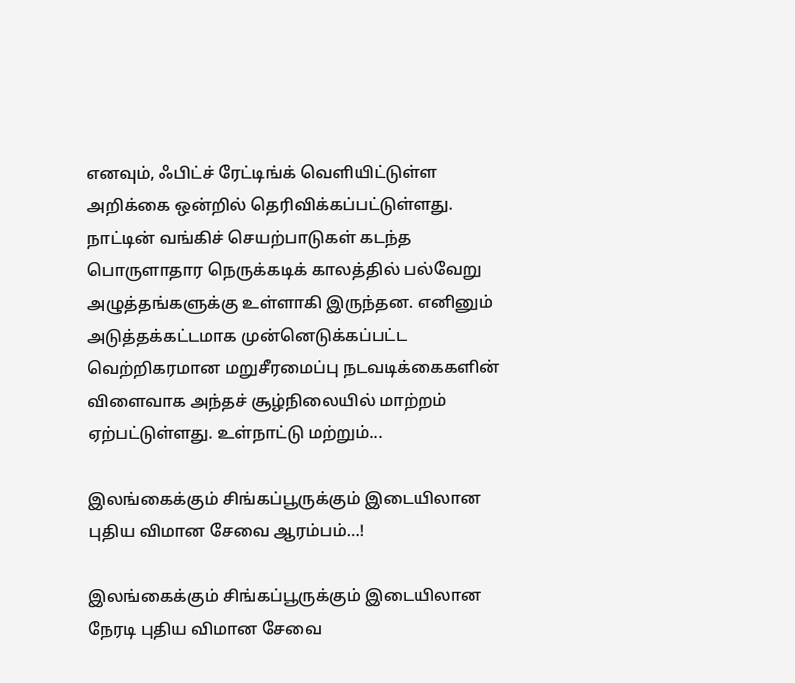எனவும், ஃபிட்ச் ரேட்டிங்க் வெளியிட்டுள்ள அறிக்கை ஒன்றில் தெரிவிக்கப்பட்டுள்ளது. நாட்டின் வங்கிச் செயற்பாடுகள் கடந்த பொருளாதார நெருக்கடிக் காலத்தில் பல்வேறு அழுத்தங்களுக்கு உள்ளாகி இருந்தன. எனினும் அடுத்தக்கட்டமாக முன்னெடுக்கப்பட்ட வெற்றிகரமான மறுசீரமைப்பு நடவடிக்கைகளின் விளைவாக அந்தச் சூழ்நிலையில் மாற்றம் ஏற்பட்டுள்ளது. உள்நாட்டு மற்றும்...

இலங்கைக்கும் சிங்கப்பூருக்கும் இடையிலான புதிய விமான சேவை ஆரம்பம்…!

இலங்கைக்கும் சிங்கப்பூருக்கும் இடையிலான நேரடி புதிய விமான சேவை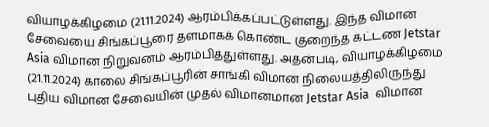வியாழக்கிழமை (21.11.2024) ஆரம்பிக்கப்பட்டுள்ளது. இந்த விமான சேவையை சிங்கப்பூரை தளமாகக் கொண்ட குறைந்த கட்டண Jetstar Asia விமான நிறுவனம் ஆரம்பித்துள்ளது. அதன்படி, வியாழக்கிழமை (21.11.2024) காலை சிங்கப்பூரின் சாங்கி விமான நிலையத்திலிருந்து புதிய விமான சேவையின் முதல் விமானமான Jetstar Asia  விமான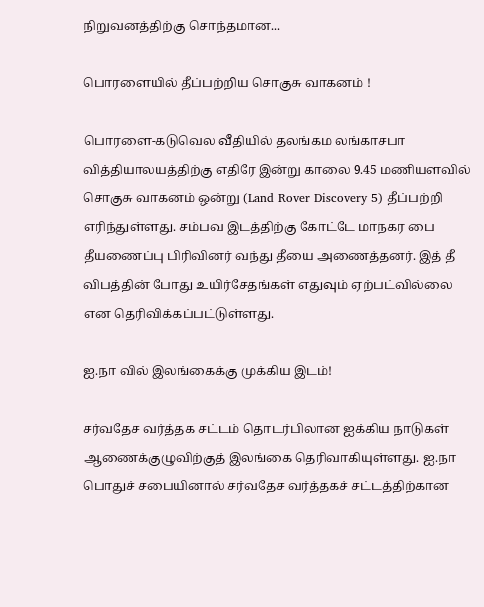நிறுவனத்திற்கு சொந்தமான...

பொரளையில் தீப்பற்றிய சொகுசு வாகனம் !

பொரளை-கடுவெல வீதியில் தலங்கம லங்காசபா வித்தியாலயத்திற்கு எதிரே இன்று காலை 9.45 மணியளவில் சொகுசு வாகனம் ஒன்று (Land Rover Discovery 5) தீப்பற்றி எரிந்துள்ளது. சம்பவ இடத்திற்கு கோட்டே மாநகர பை தீயணைப்பு பிரிவினர் வந்து தீயை அணைத்தனர். இத் தீ விபத்தின் போது உயிர்சேதங்கள் எதுவும் ஏற்பட்வில்லை என தெரிவிக்கப்பட்டுள்ளது.

ஐ.நா வில் இலங்கைக்கு முக்கிய இடம்!

சர்வதேச வர்த்தக சட்டம் தொடர்பிலான ஐக்கிய நாடுகள் ஆணைக்குழுவிற்குத் இலங்கை தெரிவாகியுள்ளது. ஐ.நா பொதுச் சபையினால் சர்வதேச வர்த்தகச் சட்டத்திற்கான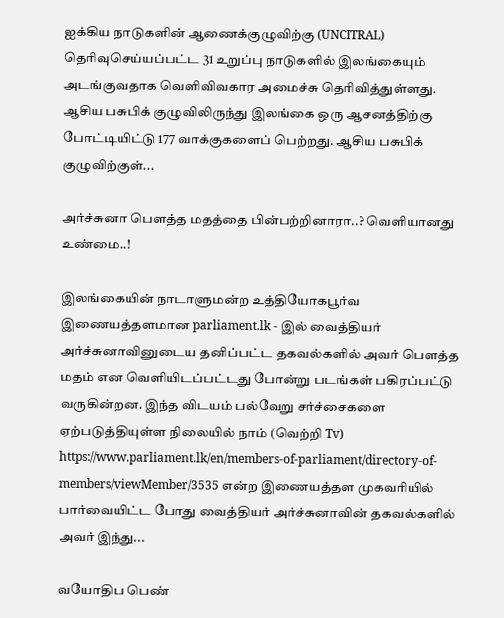ஐக்கிய நாடுகளின் ஆணைக்குழுவிற்கு (UNCITRAL) தெரிவுசெய்யப்பட்ட 31 உறுப்பு நாடுகளில் இலங்கையும் அடங்குவதாக வெளிவிவகார அமைச்சு தெரிவித்துள்ளது. ஆசிய பசுபிக் குழுவிலிருந்து இலங்கை ஒரு ஆசனத்திற்கு போட்டியிட்டு 177 வாக்குகளைப் பெற்றது. ஆசிய பசுபிக் குழுவிற்குள்...

அர்ச்சுனா பௌத்த மதத்தை பின்பற்றினாரா..? வெளியானது உண்மை..!

இலங்கையின் நாடாளுமன்ற உத்தியோகபூர்வ இணையத்தளமான parliament.lk - இல் வைத்தியர் அர்ச்சுனாவினுடைய தனிப்பட்ட தகவல்களில் அவர் பௌத்த மதம் என வெளியிடப்பட்டது போன்று படங்கள் பகிரப்பட்டு வருகின்றன. இந்த விடயம் பல்வேறு சர்ச்சைகளை ஏற்படுத்தியுள்ள நிலையில் நாம் (வெற்றி Tv) https://www.parliament.lk/en/members-of-parliament/directory-of-members/viewMember/3535 என்ற இணையத்தள முகவரியில் பார்வையிட்ட போது வைத்தியர் அர்ச்சுனாவின் தகவல்களில் அவர் இந்து...

வயோதிப பெண்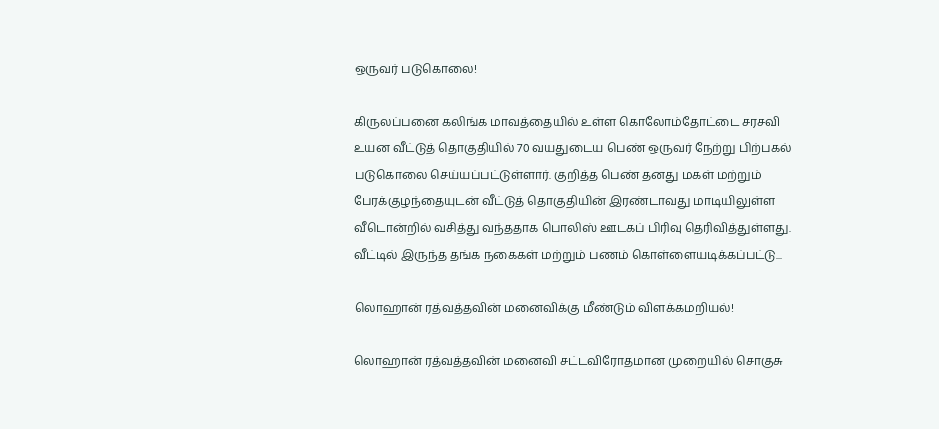ஒருவர் படுகொலை!

கிருலப்பனை கலிங்க மாவத்தையில் உள்ள கொலோம்தோட்டை சரசவி உயன வீட்டுத் தொகுதியில் 70 வயதுடைய பெண் ஒருவர் நேற்று பிற்பகல் படுகொலை செய்யப்பட்டுள்ளார். குறித்த பெண் தனது மகள் மற்றும் பேரக்குழந்தையுடன் வீட்டுத் தொகுதியின் இரண்டாவது மாடியிலுள்ள வீடொன்றில் வசித்து வந்ததாக பொலிஸ் ஊடகப் பிரிவு தெரிவித்துள்ளது. வீட்டில் இருந்த தங்க நகைகள் மற்றும் பணம் கொள்ளையடிக்கப்பட்டு...

லொஹான் ரத்வத்தவின் மனைவிக்கு மீண்டும் விளக்கமறியல்!

லொஹான் ரத்வத்தவின் மனைவி சட்டவிரோதமான முறையில் சொகுசு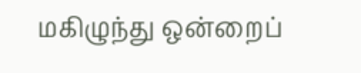மகிழுந்து ஒன்றைப்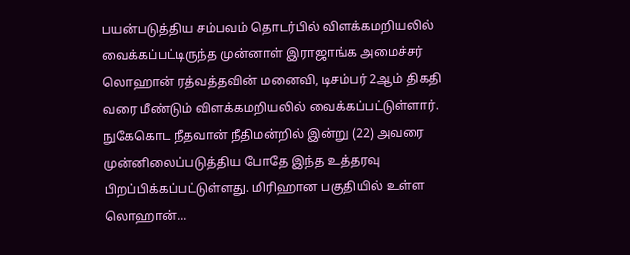பயன்படுத்திய சம்பவம் தொடர்பில் விளக்கமறியலில் வைக்கப்பட்டிருந்த முன்னாள் இராஜாங்க அமைச்சர் லொஹான் ரத்வத்தவின் மனைவி, டிசம்பர் 2ஆம் திகதி வரை மீண்டும் விளக்கமறியலில் வைக்கப்பட்டுள்ளார். நுகேகொட நீதவான் நீதிமன்றில் இன்று (22) அவரை முன்னிலைப்படுத்திய போதே இந்த உத்தரவு பிறப்பிக்கப்பட்டுள்ளது. மிரிஹான பகுதியில் உள்ள லொஹான்...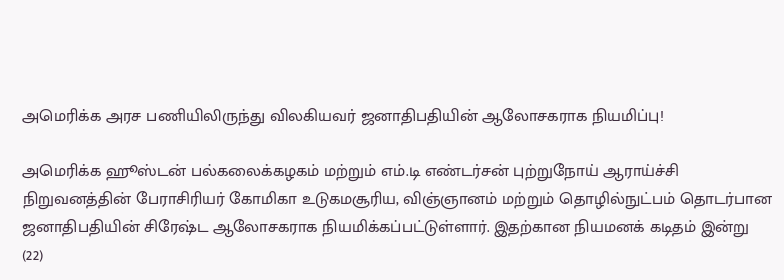அமெரிக்க அரச பணியிலிருந்து விலகியவர் ஜனாதிபதியின் ஆலோசகராக நியமிப்பு!

அமெரிக்க ஹூஸ்டன் பல்கலைக்கழகம் மற்றும் எம்.டி எண்டர்சன் புற்றுநோய் ஆராய்ச்சி நிறுவனத்தின் பேராசிரியர் கோமிகா உடுகமசூரிய, விஞ்ஞானம் மற்றும் தொழில்நுட்பம் தொடர்பான ஜனாதிபதியின் சிரேஷ்ட ஆலோசகராக நியமிக்கப்பட்டுள்ளார். இதற்கான நியமனக் கடிதம் இன்று (22)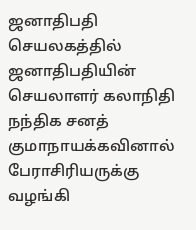ஜனாதிபதி செயலகத்தில் ஜனாதிபதியின் செயலாளர் கலாநிதி நந்திக சனத் குமாநாயக்கவினால் பேராசிரியருக்கு வழங்கி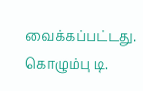வைக்கப்பட்டது. கொழும்பு டி.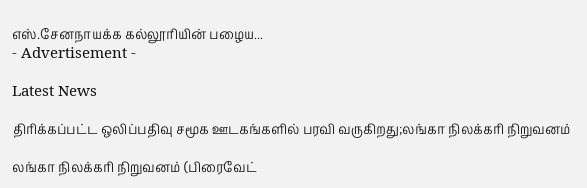எஸ்.சேனநாயக்க கல்லூரியின் பழைய...
- Advertisement -

Latest News

திரிக்கப்பட்ட ஒலிப்பதிவு சமூக ஊடகங்களில் பரவி வருகிறது;லங்கா நிலக்கரி நிறுவனம்

லங்கா நிலக்கரி நிறுவனம் (பிரைவேட்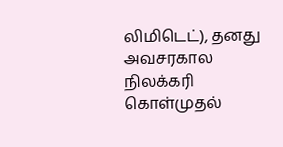லிமிடெட்), தனது அவசரகால நிலக்கரி கொள்முதல்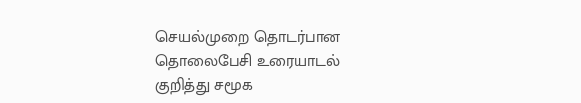செயல்முறை தொடர்பான தொலைபேசி உரையாடல் குறித்து சமூக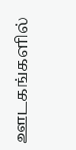ஊடகங்களில்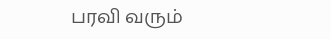பரவி வரும்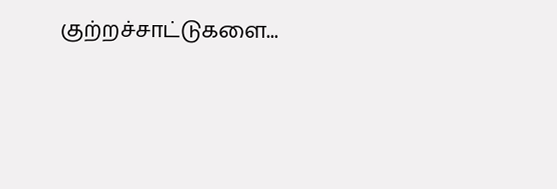குற்றச்சாட்டுகளை...